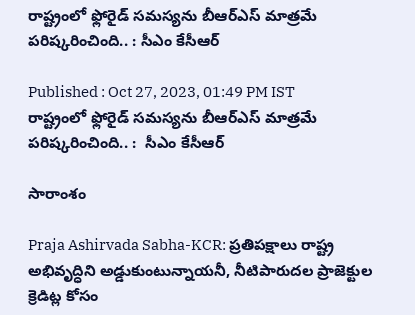రాష్ట్రంలో ఫ్లోరైడ్‌ సమస్యను బీఆర్‌ఎస్‌ మాత్రమే పరిష్కరించింది.. : సీఎం కేసీఆర్

Published : Oct 27, 2023, 01:49 PM IST
రాష్ట్రంలో ఫ్లోరైడ్‌ సమస్యను బీఆర్‌ఎస్‌ మాత్రమే పరిష్కరించింది.. :  సీఎం కేసీఆర్

సారాంశం

Praja Ashirvada Sabha-KCR: ప్రతిపక్షాలు రాష్ట్ర అభివృద్ధిని అడ్డుకుంటున్నాయ‌నీ, నీటిపారుద‌ల ప్రాజెక్టుల క్రెడిట్ల కోసం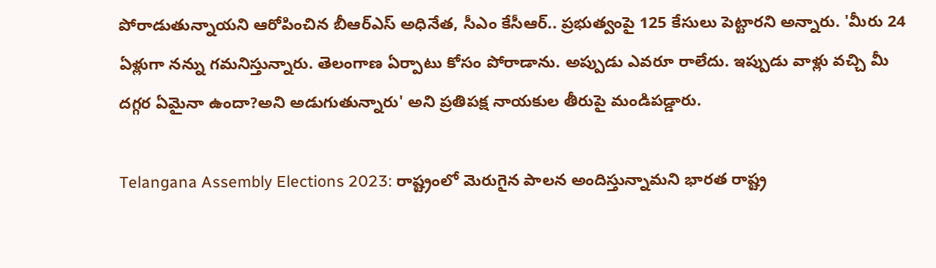పోరాడుతున్నాయని ఆరోపించిన బీఆర్ఎస్ అధినేత, సీఎం కేసీఆర్.. ప్రభుత్వంపై 125 కేసులు పెట్టారని అన్నారు. 'మీరు 24 ఏళ్లుగా నన్ను గమనిస్తున్నారు. తెలంగాణ ఏర్పాటు కోసం పోరాడాను. అప్పుడు ఎవరూ రాలేదు. ఇప్పుడు వాళ్లు వచ్చి మీ దగ్గర ఏమైనా ఉందా?అని అడుగుతున్నారు' అని ప్ర‌తిప‌క్ష నాయ‌కుల తీరుపై మండిప‌డ్డారు.

Telangana Assembly Elections 2023: రాష్ట్రంలో మెరుగైన పాల‌న అందిస్తున్నామ‌ని భార‌త రాష్ట్ర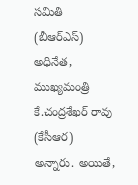స‌మితి (బీఆర్ఎస్) అధినేత‌, ముఖ్య‌మంత్రి కే.చంద్ర‌శేఖ‌ర్ రావు (కేసీఆర) అన్నారు. అయితే,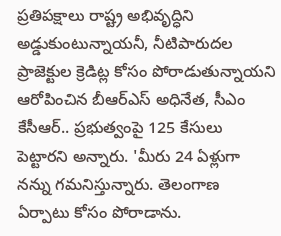ప్రతిపక్షాలు రాష్ట్ర అభివృద్ధిని అడ్డుకుంటున్నాయ‌నీ, నీటిపారుద‌ల ప్రాజెక్టుల క్రెడిట్ల కోసం పోరాడుతున్నాయని ఆరోపించిన బీఆర్ఎస్ అధినేత, సీఎం కేసీఆర్.. ప్రభుత్వంపై 125 కేసులు పెట్టారని అన్నారు. 'మీరు 24 ఏళ్లుగా నన్ను గమనిస్తున్నారు. తెలంగాణ ఏర్పాటు కోసం పోరాడాను.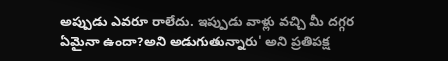అప్పుడు ఎవరూ రాలేదు. ఇప్పుడు వాళ్లు వచ్చి మీ దగ్గర ఏమైనా ఉందా?అని అడుగుతున్నారు' అని ప్ర‌తిప‌క్ష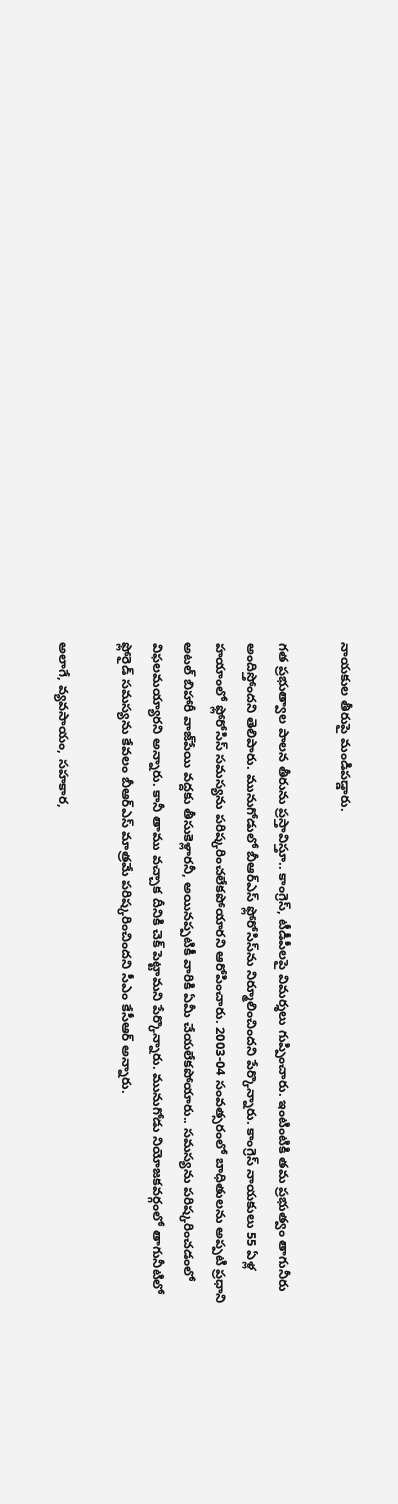నాయ‌కుల తీరుపై మండిప‌డ్డారు.

గ‌త ప్ర‌భుత్వాల పాల‌న తీరును ప్ర‌స్తావిస్తూ.. కాంగ్రెస్, టీడీపీల‌పై విమ‌ర్శ‌లు గుప్పించారు. ఇంటింటికి తమ ప్ర‌భుత్వం తాగునీరు అందిస్తోంద‌ని తెలిపారు. మునుగోడులో బీఆర్‌ఎస్ ఫ్లోరోసిస్‌ను నిర్మూలించిందని పేర్కొన్నారు. కాంగ్రెస్ నాయ‌కులు 55 ఏళ్ల హయాంలో ఫ్లోరోసిస్ సమస్యను పరిష్కరించలేకపోయారని ఆరోపించారు. 2003-04 సంవత్సరంలో బాధితులను అప్పటి ప్రధాని అటల్ బిహారీ వాజ్‌పేయి వద్దకు తీసుకెళ్లార‌నీ, అయిన‌ప్ప‌టికీ వారికి ఏమీ చేయలేకపోయారు.. స‌మ‌స్య‌ను ప‌రిష్క‌రించ‌డంలో విఫ‌ల‌మ‌య్యార‌ని అన్నారు. కానీ తాము వ‌చ్చాక దీనికి చెక్ పెట్టామ‌ని పేర్కొన్నారు. మునుగోడు నియోజకవర్గంలో తాగునీటిలో ఫ్లోరైడ్‌ సమస్యను కేవలం బీఆర్‌ఎస్‌ మాత్రమే పరిష్కరించిందని సీఎం కేసీఆర్ అన్నారు.

అలాగే, వ్యవసాయం, సహకార,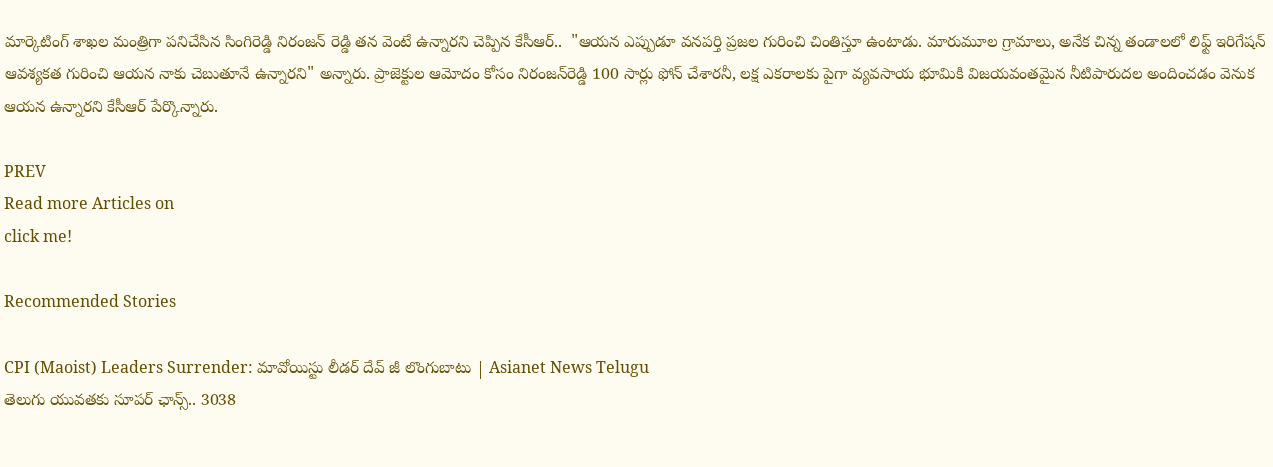మార్కెటింగ్ శాఖల మంత్రిగా పనిచేసిన సింగిరెడ్డి నిరంజన్ రెడ్డి త‌న వెంటే ఉన్నారని చెప్పిన కేసీఆర్..  "ఆయ‌న ఎప్పుడూ వనపర్తి ప్రజల గురించి చింతిస్తూ ఉంటాడు. మారుమూల గ్రామాలు, అనేక చిన్న తండాలలో లిఫ్ట్ ఇరిగేషన్ ఆవశ్యకత గురించి ఆయన నాకు చెబుతూనే ఉన్నారని" అన్నారు. ప్రాజెక్టుల ఆమోదం కోసం నిరంజన్‌రెడ్డి 100 సార్లు ఫోన్‌ చేశారనీ, లక్ష ఎకరాలకు పైగా వ్యవసాయ భూమికి విజయవంతమైన నీటిపారుదల అందించడం వెనుక ఆయన ఉన్నారని కేసీఆర్ పేర్కొన్నారు.

PREV
Read more Articles on
click me!

Recommended Stories

CPI (Maoist) Leaders Surrender: మావోయిస్టు లీడర్ దేవ్ జీ లొంగుబాటు | Asianet News Telugu
తెలుగు యువతకు సూపర్ ఛాన్స్.. 3038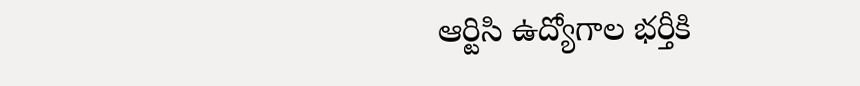ఆర్టిసి ఉద్యోగాల భర్తీకి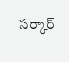సర్కార్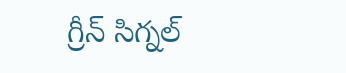గ్రీన్ సిగ్నల్